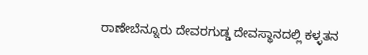ರಾಣೇಬೆನ್ನೂರು ದೇವರಗುಡ್ಡ ದೇವಸ್ಥಾನದಲ್ಲಿ ಕಳ್ಳತನ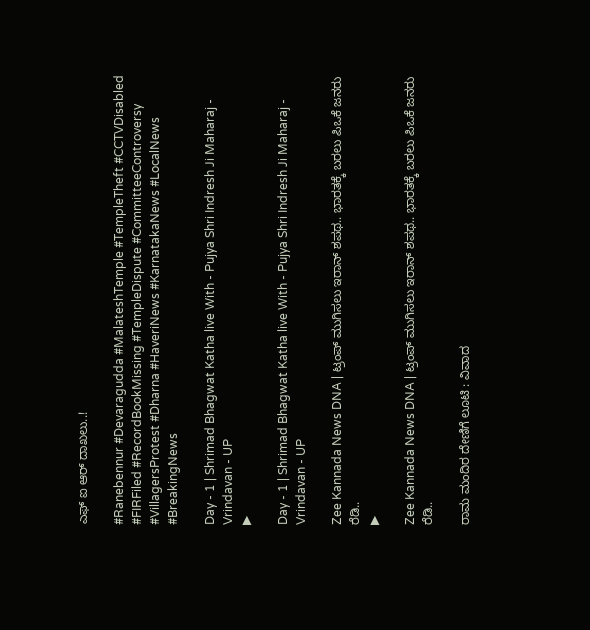ಎಫ್ ಐ ಆರ್ ದಾಖಲು..!

#Ranebennur #Devaragudda #MalateshTemple #TempleTheft #CCTVDisabled #FIRFiled #RecordBookMissing #TempleDispute #CommitteeControversy #VillagersProtest #Dharna #HaveriNews #KarnatakaNews #LocalNews #BreakingNews

Day - 1 | Shrimad Bhagwat Katha live With - Pujya Shri Indresh Ji Maharaj - Vrindavan - UP
▶

Day - 1 | Shrimad Bhagwat Katha live With - Pujya Shri Indresh Ji Maharaj - Vrindavan - UP

Zee Kannada News DNA | ಟ್ರಂಪ್‌ ಮುಗಿಸಲು ಇರಾನ್‌ ಶಪಥ.. ಭಾರತಕ್ಕೆ ಬರಲು ಪಿಒಕೆ ಜನರು ರೆಡಿ..
▶

Zee Kannada News DNA | ಟ್ರಂಪ್‌ ಮುಗಿಸಲು ಇರಾನ್‌ ಶಪಥ.. ಭಾರತಕ್ಕೆ ಬರಲು ಪಿಒಕೆ ಜನರು ರೆಡಿ..

ರಾಮ ಮಂದಿರ ದೇಣಿಗೆ ಲೂಟಿ : ವಿವಾದ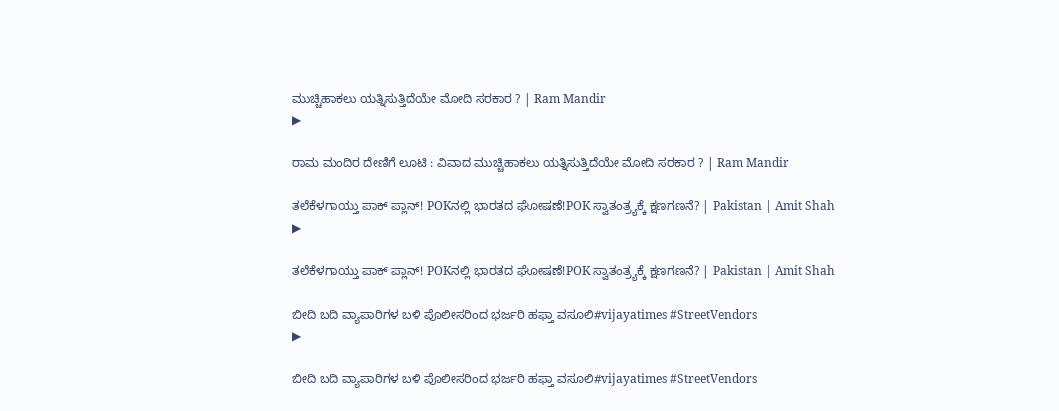ಮುಚ್ಚಿಹಾಕಲು ಯತ್ನಿಸುತ್ತಿದೆಯೇ ಮೋದಿ ಸರಕಾರ ? | Ram Mandir
▶

ರಾಮ ಮಂದಿರ ದೇಣಿಗೆ ಲೂಟಿ : ವಿವಾದ ಮುಚ್ಚಿಹಾಕಲು ಯತ್ನಿಸುತ್ತಿದೆಯೇ ಮೋದಿ ಸರಕಾರ ? | Ram Mandir

ತಲೆಕೆಳಗಾಯ್ತು ಪಾಕ್ ಪ್ಲಾನ್! POKನಲ್ಲಿ ಭಾರತದ ಘೋಷಣೆ!POK ಸ್ವಾತಂತ್ರ್ಯಕ್ಕೆ ಕ್ಷಣಗಣನೆ? | Pakistan | Amit Shah
▶

ತಲೆಕೆಳಗಾಯ್ತು ಪಾಕ್ ಪ್ಲಾನ್! POKನಲ್ಲಿ ಭಾರತದ ಘೋಷಣೆ!POK ಸ್ವಾತಂತ್ರ್ಯಕ್ಕೆ ಕ್ಷಣಗಣನೆ? | Pakistan | Amit Shah

ಬೀದಿ ಬದಿ ವ್ಯಾಪಾರಿಗಳ ಬಳಿ ಪೊಲೀಸರಿಂದ ಭರ್ಜರಿ ಹಫ್ತಾ ವಸೂಲಿ#vijayatimes #StreetVendors
▶

ಬೀದಿ ಬದಿ ವ್ಯಾಪಾರಿಗಳ ಬಳಿ ಪೊಲೀಸರಿಂದ ಭರ್ಜರಿ ಹಫ್ತಾ ವಸೂಲಿ#vijayatimes #StreetVendors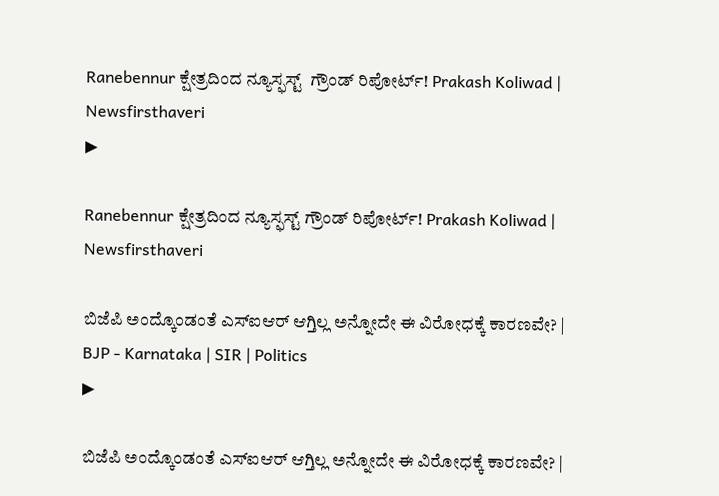Ranebennur ಕ್ಷೇತ್ರದಿಂದ ನ್ಯೂಸ್ಫಸ್ಟ್  ಗ್ರೌಂಡ್ ರಿಪೋರ್ಟ್! Prakash Koliwad | Newsfirsthaveri
▶

Ranebennur ಕ್ಷೇತ್ರದಿಂದ ನ್ಯೂಸ್ಫಸ್ಟ್ ಗ್ರೌಂಡ್ ರಿಪೋರ್ಟ್! Prakash Koliwad | Newsfirsthaveri

ಬಿಜೆಪಿ ಅಂದ್ಕೊಂಡಂತೆ ಎಸ್ಐಆರ್ ಆಗ್ತಿಲ್ಲ ಅನ್ನೋದೇ ಈ ವಿರೋಧಕ್ಕೆ ಕಾರಣವೇ? | BJP - Karnataka | SIR | Politics
▶

ಬಿಜೆಪಿ ಅಂದ್ಕೊಂಡಂತೆ ಎಸ್ಐಆರ್ ಆಗ್ತಿಲ್ಲ ಅನ್ನೋದೇ ಈ ವಿರೋಧಕ್ಕೆ ಕಾರಣವೇ? |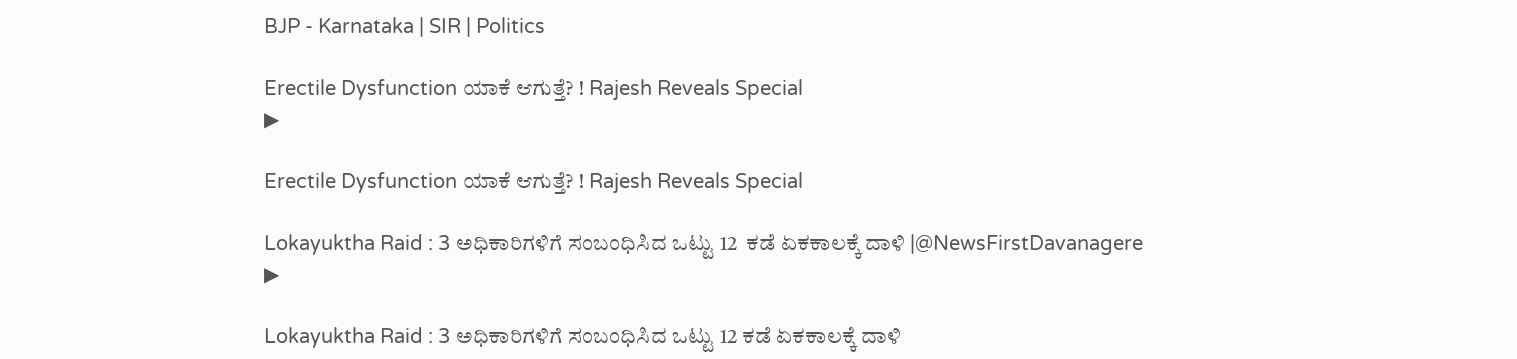BJP - Karnataka | SIR | Politics

Erectile Dysfunction ಯಾಕೆ ಆಗುತ್ತೆ? ! Rajesh Reveals Special
▶

Erectile Dysfunction ಯಾಕೆ ಆಗುತ್ತೆ? ! Rajesh Reveals Special

Lokayuktha Raid : 3 ಅಧಿಕಾರಿಗಳಿಗೆ ಸಂಬಂಧಿಸಿದ ಒಟ್ಟು 12  ಕಡೆ ಏಕಕಾಲಕ್ಕೆ ದಾಳಿ |@NewsFirstDavanagere
▶

Lokayuktha Raid : 3 ಅಧಿಕಾರಿಗಳಿಗೆ ಸಂಬಂಧಿಸಿದ ಒಟ್ಟು 12 ಕಡೆ ಏಕಕಾಲಕ್ಕೆ ದಾಳಿ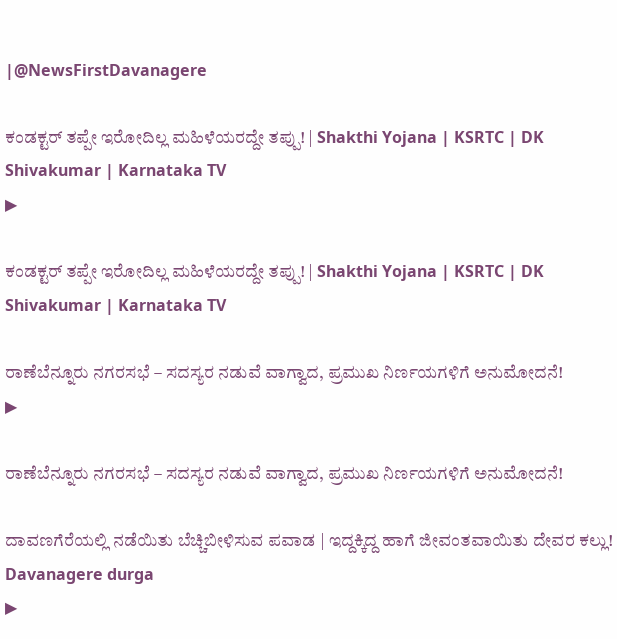|@NewsFirstDavanagere

ಕಂಡಕ್ಟರ್ ತಪ್ಪೇ ಇರೋದಿಲ್ಲ ಮಹಿಳೆಯರದ್ದೇ ತಪ್ಪು! | Shakthi Yojana | KSRTC | DK Shivakumar | Karnataka TV
▶

ಕಂಡಕ್ಟರ್ ತಪ್ಪೇ ಇರೋದಿಲ್ಲ ಮಹಿಳೆಯರದ್ದೇ ತಪ್ಪು! | Shakthi Yojana | KSRTC | DK Shivakumar | Karnataka TV

ರಾಣೆಬೆನ್ನೂರು ನಗರಸಭೆ – ಸದಸ್ಯರ ನಡುವೆ ವಾಗ್ವಾದ, ಪ್ರಮುಖ ನಿರ್ಣಯಗಳಿಗೆ ಅನುಮೋದನೆ!
▶

ರಾಣೆಬೆನ್ನೂರು ನಗರಸಭೆ – ಸದಸ್ಯರ ನಡುವೆ ವಾಗ್ವಾದ, ಪ್ರಮುಖ ನಿರ್ಣಯಗಳಿಗೆ ಅನುಮೋದನೆ!

ದಾವಣಗೆರೆಯಲ್ಲಿ ನಡೆಯಿತು ಬೆಚ್ಚಿಬೀಳಿಸುವ ಪವಾಡ | ಇದ್ದಕ್ಕಿದ್ದ ಹಾಗೆ ಜೀವಂತವಾಯಿತು ದೇವರ ಕಲ್ಲು! Davanagere durga
▶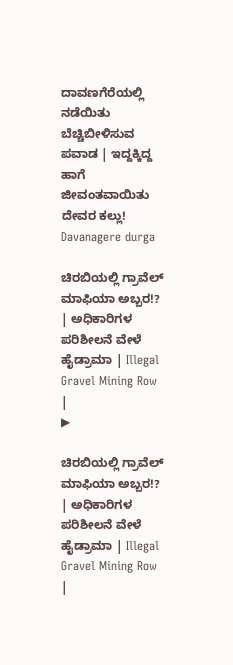ದಾವಣಗೆರೆಯಲ್ಲಿ ನಡೆಯಿತು ಬೆಚ್ಚಿಬೀಳಿಸುವ ಪವಾಡ | ಇದ್ದಕ್ಕಿದ್ದ ಹಾಗೆ ಜೀವಂತವಾಯಿತು ದೇವರ ಕಲ್ಲು! Davanagere durga

ಚಿರಬಿಯಲ್ಲಿ ಗ್ರಾವೆಲ್ ಮಾಫಿಯಾ ಅಬ್ಬರ!? | ಅಧಿಕಾರಿಗಳ ಪರಿಶೀಲನೆ ವೇಳೆ ಹೈಡ್ರಾಮಾ | Illegal Gravel Mining Row |
▶

ಚಿರಬಿಯಲ್ಲಿ ಗ್ರಾವೆಲ್ ಮಾಫಿಯಾ ಅಬ್ಬರ!? | ಅಧಿಕಾರಿಗಳ ಪರಿಶೀಲನೆ ವೇಳೆ ಹೈಡ್ರಾಮಾ | Illegal Gravel Mining Row |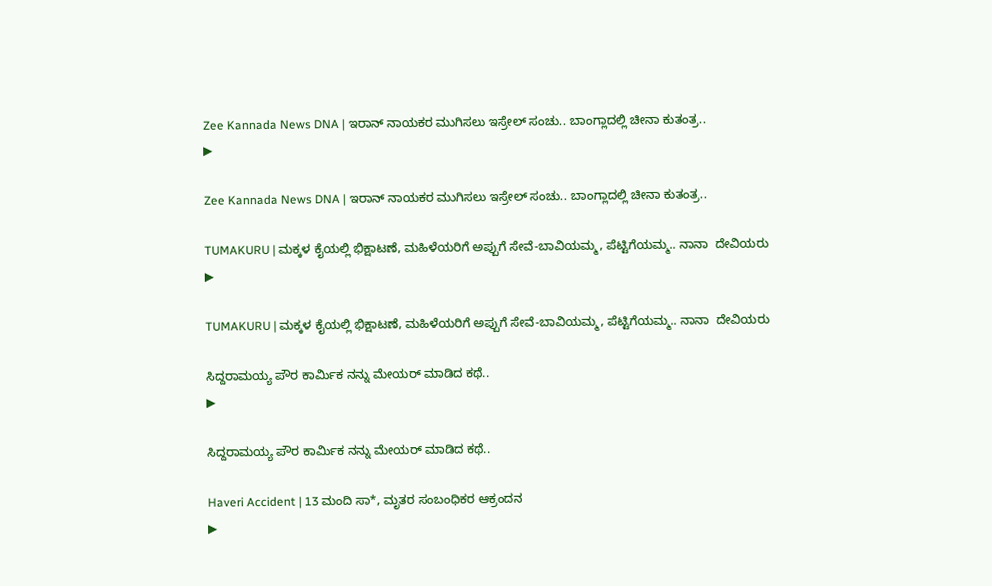Zee Kannada News DNA | ಇರಾನ್ ನಾಯಕರ ಮುಗಿಸಲು ಇಸ್ರೇಲ್ ಸಂಚು.. ಬಾಂಗ್ಲಾದಲ್ಲಿ ಚೀನಾ ಕುತಂತ್ರ..
▶

Zee Kannada News DNA | ಇರಾನ್ ನಾಯಕರ ಮುಗಿಸಲು ಇಸ್ರೇಲ್ ಸಂಚು.. ಬಾಂಗ್ಲಾದಲ್ಲಿ ಚೀನಾ ಕುತಂತ್ರ..

TUMAKURU | ಮಕ್ಕಳ ಕೈಯಲ್ಲಿ ಭಿಕ್ಷಾಟಣೆ, ಮಹಿಳೆಯರಿಗೆ ಅಪ್ಪುಗೆ ಸೇವೆ-ಬಾವಿಯಮ್ಮ, ಪೆಟ್ಟಿಗೆಯಮ್ಮ.. ನಾನಾ  ದೇವಿಯರು
▶

TUMAKURU | ಮಕ್ಕಳ ಕೈಯಲ್ಲಿ ಭಿಕ್ಷಾಟಣೆ, ಮಹಿಳೆಯರಿಗೆ ಅಪ್ಪುಗೆ ಸೇವೆ-ಬಾವಿಯಮ್ಮ, ಪೆಟ್ಟಿಗೆಯಮ್ಮ.. ನಾನಾ  ದೇವಿಯರು

ಸಿದ್ದರಾಮಯ್ಯ ಪೌರ ಕಾರ್ಮಿಕ ನನ್ನು ಮೇಯರ್‌ ಮಾಡಿದ ಕಥೆ..
▶

ಸಿದ್ದರಾಮಯ್ಯ ಪೌರ ಕಾರ್ಮಿಕ ನನ್ನು ಮೇಯರ್‌ ಮಾಡಿದ ಕಥೆ..

Haveri Accident | 13 ಮಂದಿ ಸಾ*, ಮೃತರ ಸಂಬಂಧಿಕರ ಆಕ್ರಂದನ
▶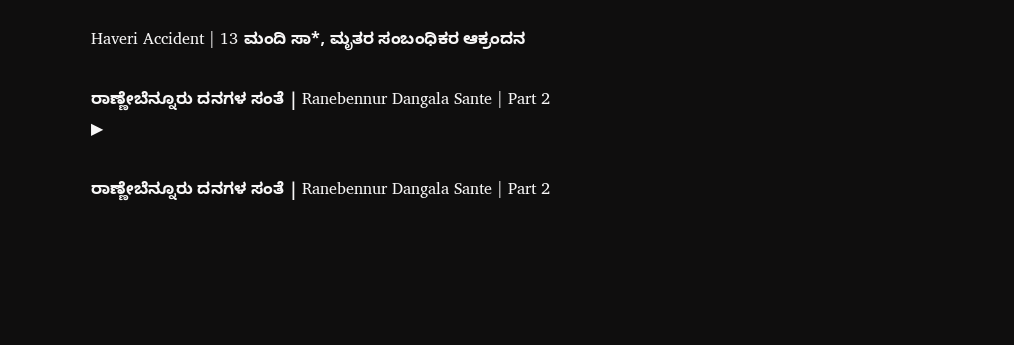Haveri Accident | 13 ಮಂದಿ ಸಾ*, ಮೃತರ ಸಂಬಂಧಿಕರ ಆಕ್ರಂದನ

ರಾಣ್ಣೇಬೆನ್ನೂರು ದನಗಳ ಸಂತೆ | Ranebennur Dangala Sante | Part 2
▶

ರಾಣ್ಣೇಬೆನ್ನೂರು ದನಗಳ ಸಂತೆ | Ranebennur Dangala Sante | Part 2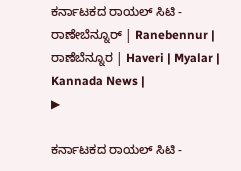ಕರ್ನಾಟಕದ ರಾಯಲ್ ಸಿಟಿ - ರಾಣೇಬೆನ್ನೂರ್ | Ranebennur | ರಾಣೆಬೆನ್ನೂರ | Haveri | Myalar | Kannada News |
▶

ಕರ್ನಾಟಕದ ರಾಯಲ್ ಸಿಟಿ -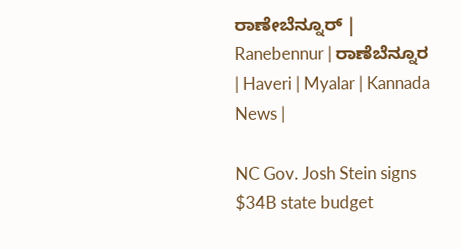ರಾಣೇಬೆನ್ನೂರ್ | Ranebennur | ರಾಣೆಬೆನ್ನೂರ | Haveri | Myalar | Kannada News |

NC Gov. Josh Stein signs $34B state budget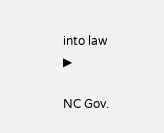into law
▶

NC Gov.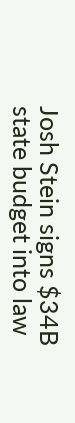Josh Stein signs $34B state budget into law